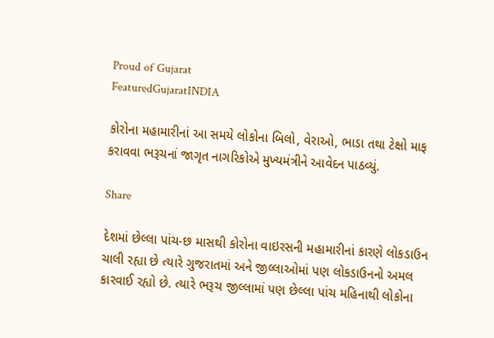Proud of Gujarat
FeaturedGujaratINDIA

કોરોના મહામારીનાં આ સમયે લોકોના બિલો, વેરાઓ, ભાડા તથા ટેક્ષો માફ કરાવવા ભરૂચનાં જાગૃત નાગરિકોએ મુખ્યમંત્રીને આવેદન પાઠવ્યું.

Share

દેશમાં છેલ્લા પાંચ-છ માસથી કોરોના વાઇરસની મહામારીનાં કારણે લોકડાઉન ચાલી રહ્યા છે ત્યારે ગુજરાતમાં અને જીલ્લાઓમાં પણ લોકડાઉનનો અમલ કારવાઈ રહ્યો છે. ત્યારે ભરૂચ જીલ્લામાં પણ છેલ્લા પાંચ મહિનાથી લોકોના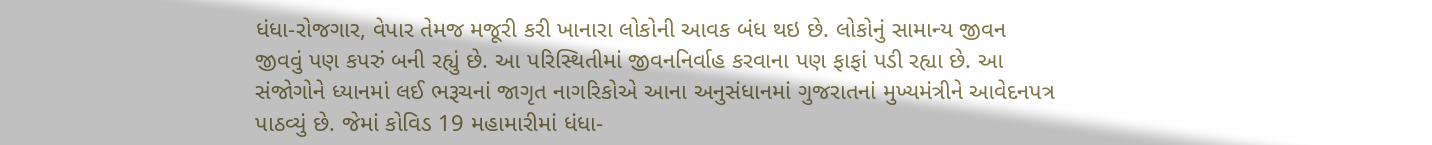ધંધા-રોજગાર, વેપાર તેમજ મજૂરી કરી ખાનારા લોકોની આવક બંધ થઇ છે. લોકોનું સામાન્ય જીવન જીવવું પણ કપરું બની રહ્યું છે. આ પરિસ્થિતીમાં જીવનનિર્વાહ કરવાના પણ ફાફાં પડી રહ્યા છે. આ સંજોગોને ધ્યાનમાં લઈ ભરૂચનાં જાગૃત નાગરિકોએ આના અનુસંધાનમાં ગુજરાતનાં મુખ્યમંત્રીને આવેદનપત્ર પાઠવ્યું છે. જેમાં કોવિડ 19 મહામારીમાં ધંધા-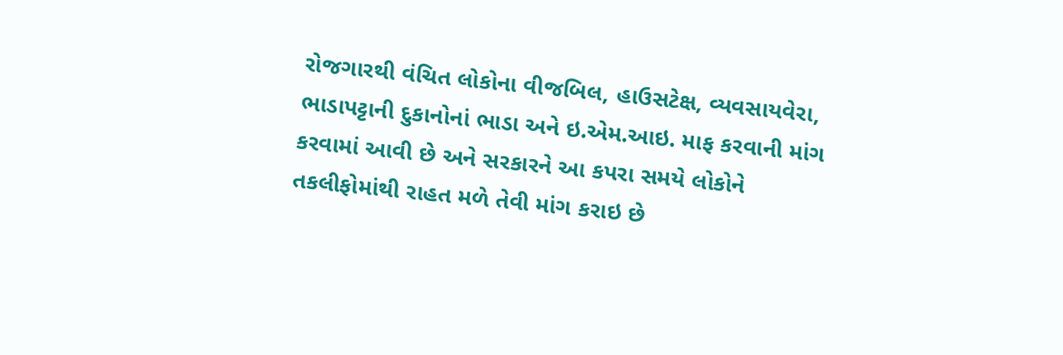રોજગારથી વંચિત લોકોના વીજબિલ, હાઉસટેક્ષ, વ્યવસાયવેરા, ભાડાપટ્ટાની દુકાનોનાં ભાડા અને ઇ.એમ.આઇ. માફ કરવાની માંગ કરવામાં આવી છે અને સરકારને આ કપરા સમયે લોકોને તકલીફોમાંથી રાહત મળે તેવી માંગ કરાઇ છે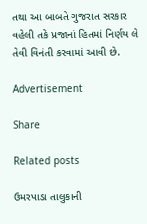તથા આ બાબતે ગુજરાત સરકાર વહેલી તકે પ્રજાનાં હિતમાં નિર્ણય લે તેવી વિનંતી કરવામાં આવી છે.

Advertisement

Share

Related posts

ઉમરપાડા તાલુકાની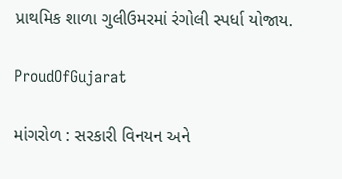પ્રાથમિક શાળા ગુલીઉમરમાં રંગોલી સ્પર્ધા યોજાય.

ProudOfGujarat

માંગરોળ : સરકારી વિનયન અને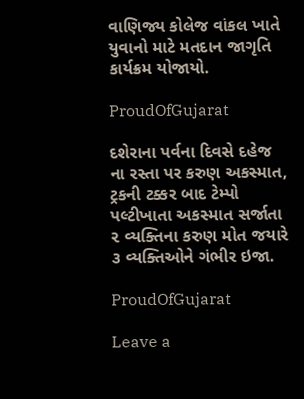વાણિજ્ય કોલેજ વાંકલ ખાતે યુવાનો માટે મતદાન જાગૃતિ કાર્યક્રમ યોજાયો.

ProudOfGujarat

દશેરાના પર્વના દિવસે દહેજ ના રસ્તા પર કરુણ અકસ્માત, ટ્રકની ટક્કર બાદ ટેમ્પો પલ્ટીખાતા અકસ્માત સર્જાતા ૨ વ્યક્તિના કરુણ મોત જયારે ૩ વ્યક્તિઓને ગંભીર ઇજા.

ProudOfGujarat

Leave a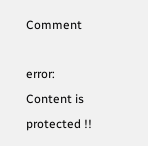Comment

error: Content is protected !!